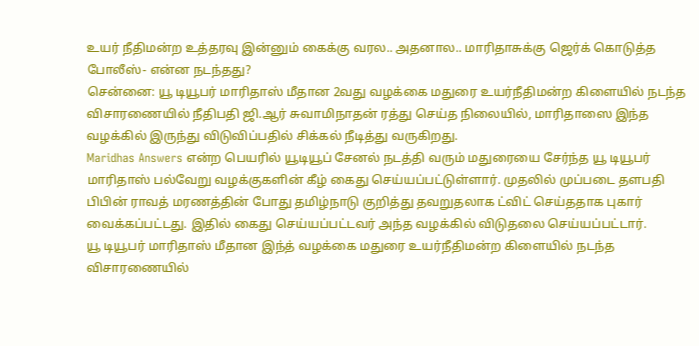உயர் நீதிமன்ற உத்தரவு இன்னும் கைக்கு வரல.. அதனால.. மாரிதாசுக்கு ஜெர்க் கொடுத்த போலீஸ்- என்ன நடந்தது?
சென்னை: யூ டியூபர் மாரிதாஸ் மீதான 2வது வழக்கை மதுரை உயர்நீதிமன்ற கிளையில் நடந்த விசாரணையில் நீதிபதி ஜி.ஆர் சுவாமிநாதன் ரத்து செய்த நிலையில், மாரிதாஸை இந்த வழக்கில் இருந்து விடுவிப்பதில் சிக்கல் நீடித்து வருகிறது.
Maridhas Answers என்ற பெயரில் யூடியூப் சேனல் நடத்தி வரும் மதுரையை சேர்ந்த யூ டியூபர் மாரிதாஸ் பல்வேறு வழக்குகளின் கீழ் கைது செய்யப்பட்டுள்ளார். முதலில் முப்படை தளபதி பிபின் ராவத் மரணத்தின் போது தமிழ்நாடு குறித்து தவறுதலாக ட்விட் செய்ததாக புகார் வைக்கப்பட்டது. இதில் கைது செய்யப்பட்டவர் அந்த வழக்கில் விடுதலை செய்யப்பட்டார்.
யூ டியூபர் மாரிதாஸ் மீதான இந்த் வழக்கை மதுரை உயர்நீதிமன்ற கிளையில் நடந்த விசாரணையில்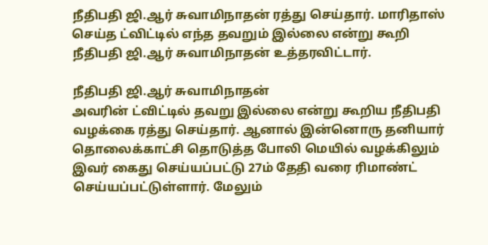நீதிபதி ஜி.ஆர் சுவாமிநாதன் ரத்து செய்தார். மாரிதாஸ் செய்த ட்விட்டில் எந்த தவறும் இல்லை என்று கூறி நீதிபதி ஜி.ஆர் சுவாமிநாதன் உத்தரவிட்டார்.

நீதிபதி ஜி.ஆர் சுவாமிநாதன்
அவரின் ட்விட்டில் தவறு இல்லை என்று கூறிய நீதிபதி வழக்கை ரத்து செய்தார். ஆனால் இன்னொரு தனியார் தொலைக்காட்சி தொடுத்த போலி மெயில் வழக்கிலும் இவர் கைது செய்யப்பட்டு 27ம் தேதி வரை ரிமாண்ட் செய்யப்பட்டுள்ளார். மேலும்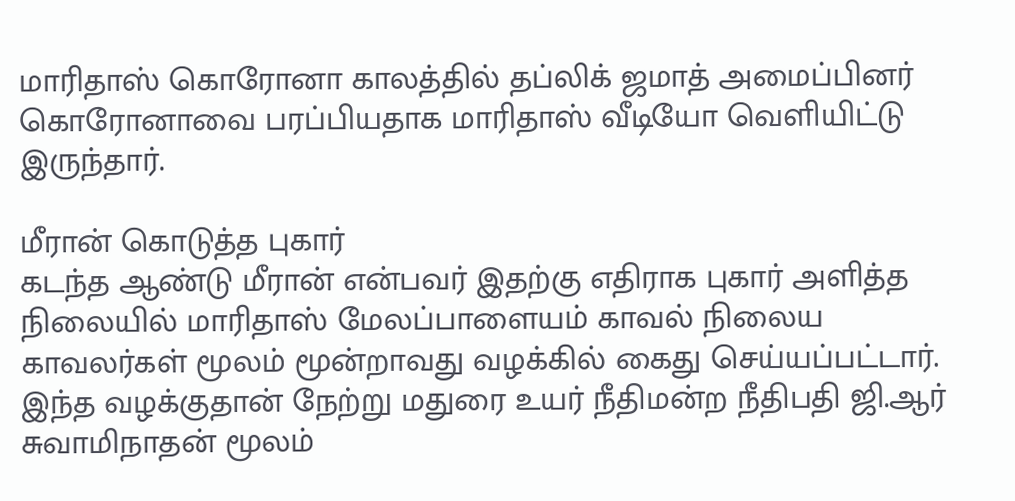மாரிதாஸ் கொரோனா காலத்தில் தப்லிக் ஜமாத் அமைப்பினர் கொரோனாவை பரப்பியதாக மாரிதாஸ் வீடியோ வெளியிட்டு இருந்தார்.

மீரான் கொடுத்த புகார்
கடந்த ஆண்டு மீரான் என்பவர் இதற்கு எதிராக புகார் அளித்த நிலையில் மாரிதாஸ் மேலப்பாளையம் காவல் நிலைய காவலர்கள் மூலம் மூன்றாவது வழக்கில் கைது செய்யப்பட்டார். இந்த வழக்குதான் நேற்று மதுரை உயர் நீதிமன்ற நீதிபதி ஜி.ஆர் சுவாமிநாதன் மூலம்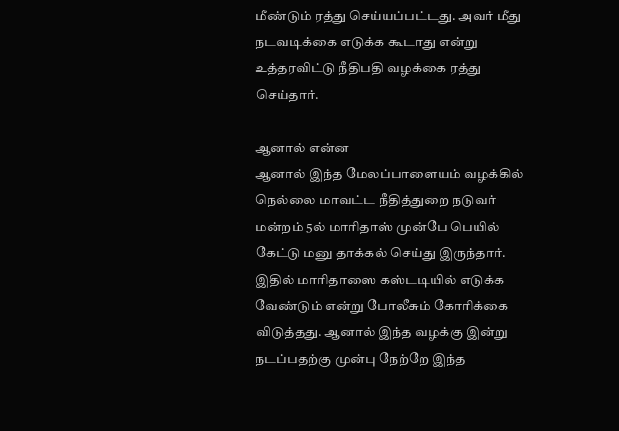மீண்டும் ரத்து செய்யப்பட்டது. அவர் மீது நடவடிக்கை எடுக்க கூடாது என்று உத்தரவிட்டு நீதிபதி வழக்கை ரத்து செய்தார்.

ஆனால் என்ன
ஆனால் இந்த மேலப்பாளையம் வழக்கில் நெல்லை மாவட்ட நீதித்துறை நடுவர் மன்றம் 5ல் மாரிதாஸ் முன்பே பெயில் கேட்டு மனு தாக்கல் செய்து இருந்தார். இதில் மாரிதாஸை கஸ்டடியில் எடுக்க வேண்டும் என்று போலீசும் கோரிக்கை விடுத்தது. ஆனால் இந்த வழக்கு இன்று நடப்பதற்கு முன்பு நேற்றே இந்த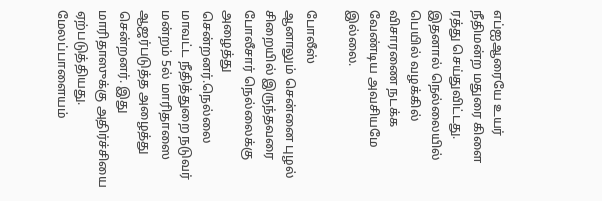எப்ஐஆரையே உயர் நீதிமன்ற மதுரை கிளை ரத்து செய்துவிட்டது. இதனால் நெல்லையில் பெயில் வழக்கில் விசாரணை நடக்க வேண்டிய அவசியமே இல்லை.

போலீஸ்
ஆனாலும் சென்னை புழல் சிறையில் இருந்தவரை போலீசார் நெல்லைக்கு அழைத்து சென்றனர்.நெல்லை மாவட்ட நீதித்துறை நடுவர் மன்றம் 5ல் மாரிதாஸை ஆஜர்படுத்த அழைத்து சென்றனர். இது மாரிதாஸுக்கு அதிர்ச்சியை ஏற்படுத்தியது. மேலப்பாளையம்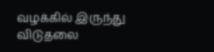வழக்கில் இருந்து விடுதலை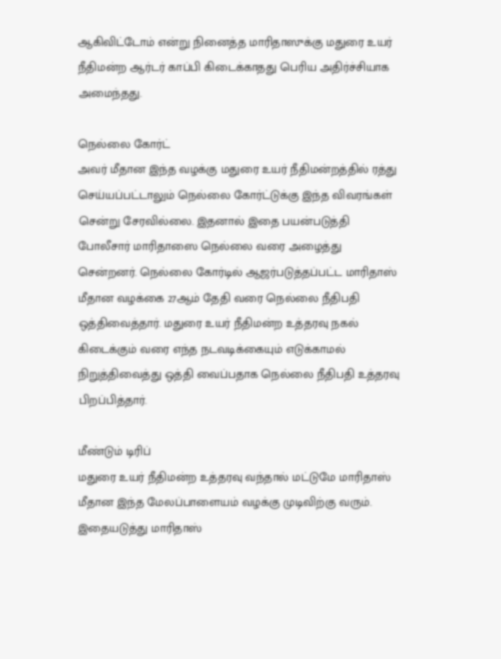ஆகிவிட்டோம் என்று நினைத்த மாரிதாஸுக்கு மதுரை உயர் நீதிமன்ற ஆர்டர் காப்பி கிடைக்காதது பெரிய அதிர்ச்சியாக அமைந்தது.

நெல்லை கோர்ட்
அவர் மீதான இந்த வழக்கு மதுரை உயர் நீதிமன்றத்தில் ரத்து செய்யப்பட்டாலும் நெல்லை கோர்ட்டுக்கு இந்த விவரங்கள் சென்று சேரவில்லை. இதனால் இதை பயன்படுத்தி போலீசார் மாரிதாஸை நெல்லை வரை அழைத்து சென்றனர். நெல்லை கோர்டில் ஆஜர்படுத்தப்பட்ட மாரிதாஸ் மீதான வழக்கை 27ஆம் தேதி வரை நெல்லை நீதிபதி ஒத்திவைத்தார். மதுரை உயர் நீதிமன்ற உத்தரவு நகல் கிடைக்கும் வரை எந்த நடவடிக்கையும் எடுக்காமல் நிறுத்திவைத்து ஒத்தி வைப்பதாக நெல்லை நீதிபதி உத்தரவு பிறப்பித்தார்.

மீண்டும் டிரிப்
மதுரை உயர் நீதிமன்ற உத்தரவு வந்தால் மட்டுமே மாரிதாஸ் மீதான இந்த மேலப்பாளையம் வழக்கு முடிவிற்கு வரும். இதையடுத்து மாரிதாஸ்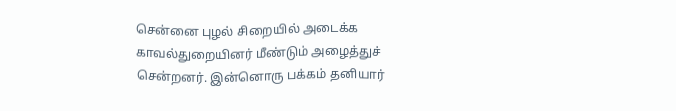சென்னை புழல் சிறையில் அடைக்க காவல்துறையினர் மீண்டும் அழைத்துச் சென்றனர். இன்னொரு பக்கம் தனியார்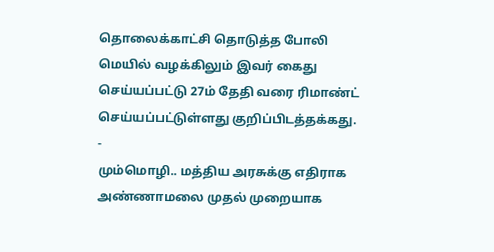தொலைக்காட்சி தொடுத்த போலி மெயில் வழக்கிலும் இவர் கைது செய்யப்பட்டு 27ம் தேதி வரை ரிமாண்ட் செய்யப்பட்டுள்ளது குறிப்பிடத்தக்கது.
-
மும்மொழி.. மத்திய அரசுக்கு எதிராக அண்ணாமலை முதல் முறையாக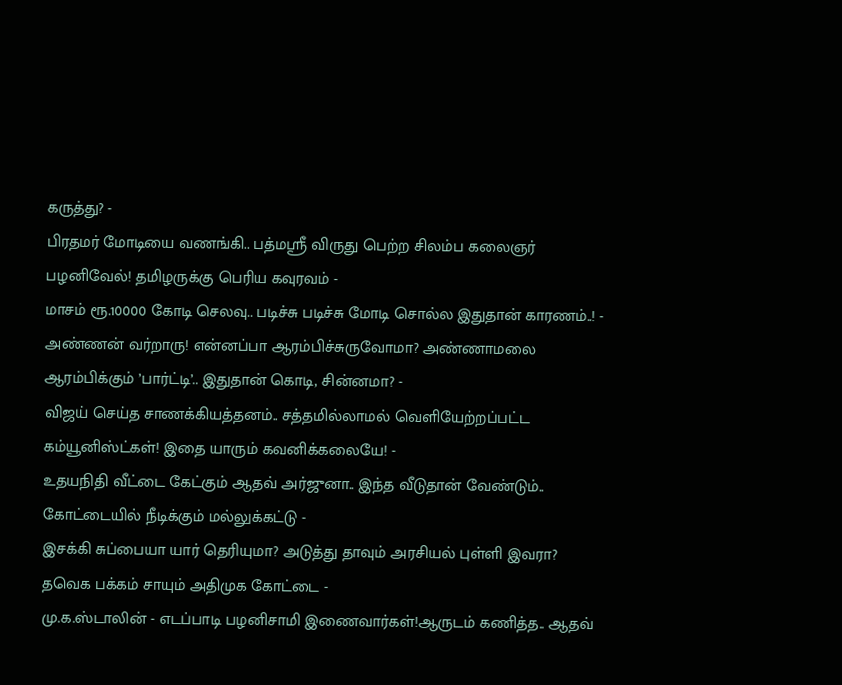கருத்து? -
பிரதமர் மோடியை வணங்கி.. பத்மஸ்ரீ விருது பெற்ற சிலம்ப கலைஞர் பழனிவேல்! தமிழருக்கு பெரிய கவுரவம் -
மாசம் ரூ.10000 கோடி செலவு.. படிச்சு படிச்சு மோடி சொல்ல இதுதான் காரணம்..! -
அண்ணன் வர்றாரு! என்னப்பா ஆரம்பிச்சுருவோமா? அண்ணாமலை ஆரம்பிக்கும் ’பார்ட்டி’.. இதுதான் கொடி, சின்னமா? -
விஜய் செய்த சாணக்கியத்தனம்.. சத்தமில்லாமல் வெளியேற்றப்பட்ட கம்யூனிஸ்ட்கள்! இதை யாரும் கவனிக்கலையே! -
உதயநிதி வீட்டை கேட்கும் ஆதவ் அர்ஜுனா.. இந்த வீடுதான் வேண்டும்.. கோட்டையில் நீடிக்கும் மல்லுக்கட்டு -
இசக்கி சுப்பையா யார் தெரியுமா? அடுத்து தாவும் அரசியல் புள்ளி இவரா? தவெக பக்கம் சாயும் அதிமுக கோட்டை -
மு.க.ஸ்டாலின் - எடப்பாடி பழனிசாமி இணைவார்கள்!ஆருடம் கணித்த.. ஆதவ்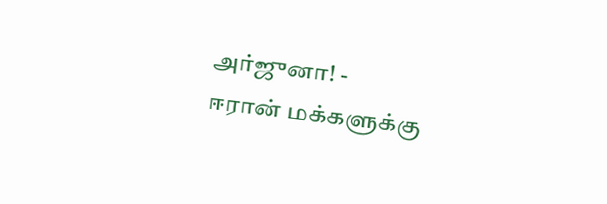அர்ஜுனா! -
ஈரான் மக்களுக்கு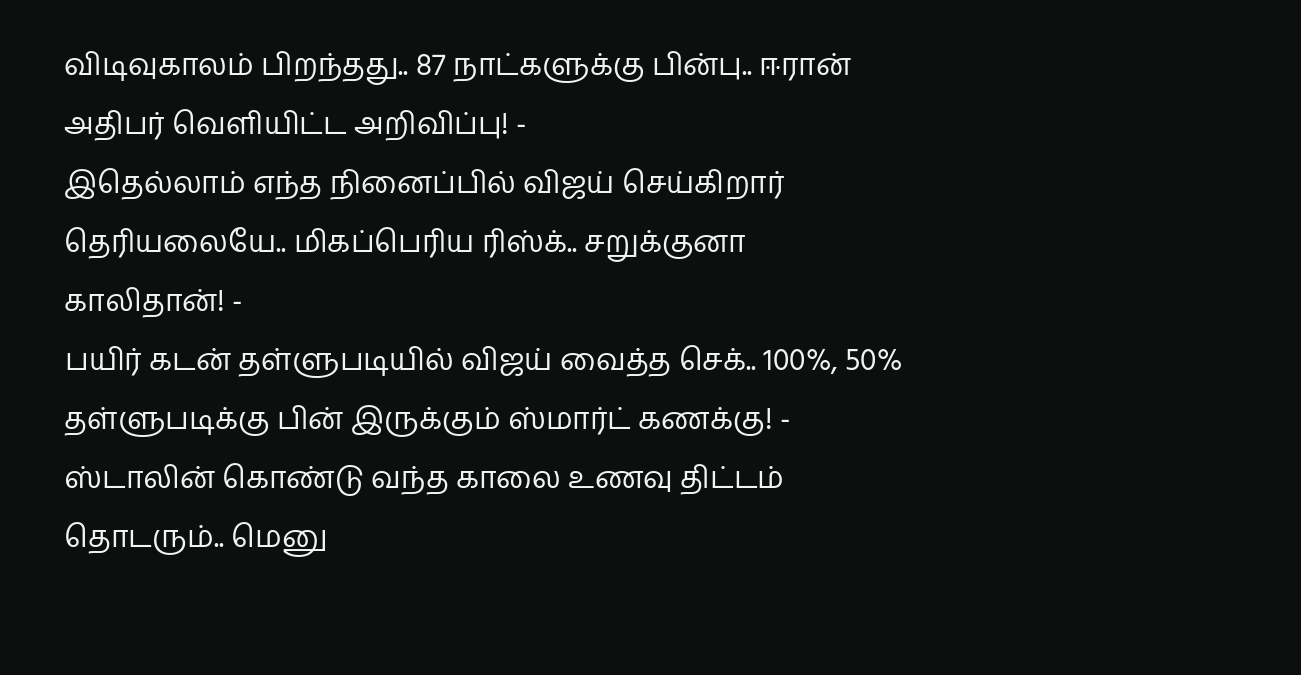விடிவுகாலம் பிறந்தது.. 87 நாட்களுக்கு பின்பு.. ஈரான் அதிபர் வெளியிட்ட அறிவிப்பு! -
இதெல்லாம் எந்த நினைப்பில் விஜய் செய்கிறார் தெரியலையே.. மிகப்பெரிய ரிஸ்க்.. சறுக்குனா காலிதான்! -
பயிர் கடன் தள்ளுபடியில் விஜய் வைத்த செக்.. 100%, 50% தள்ளுபடிக்கு பின் இருக்கும் ஸ்மார்ட் கணக்கு! -
ஸ்டாலின் கொண்டு வந்த காலை உணவு திட்டம் தொடரும்.. மெனு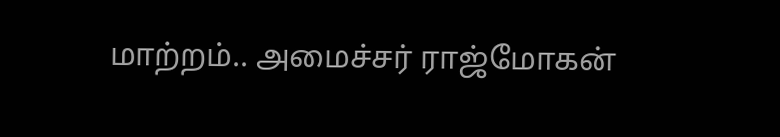மாற்றம்.. அமைச்சர் ராஜ்மோகன்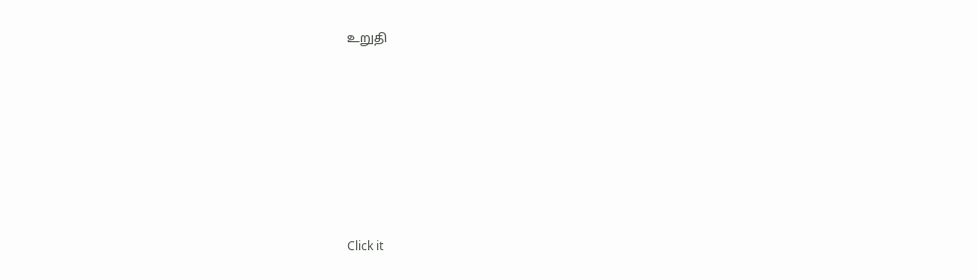உறுதி












Click it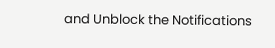and Unblock the Notifications